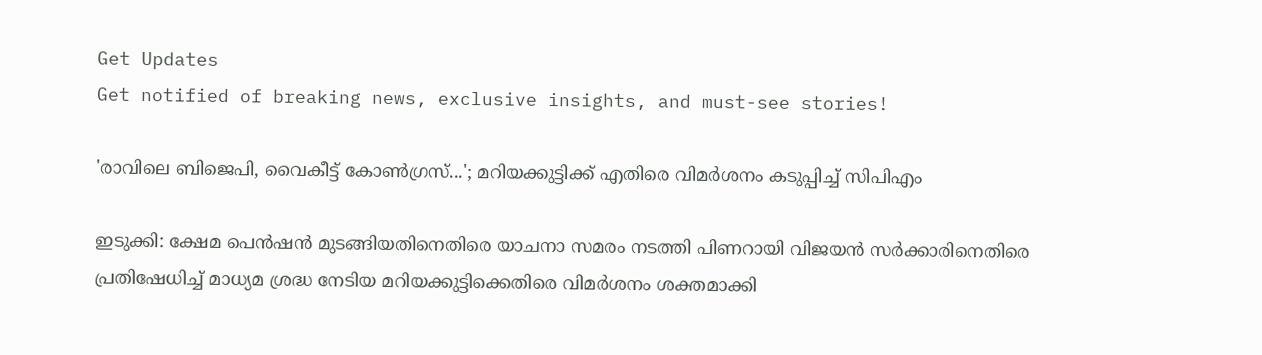Get Updates
Get notified of breaking news, exclusive insights, and must-see stories!

'രാവിലെ ബിജെപി, വൈകീട്ട് കോൺഗ്രസ്...'; മറിയക്കുട്ടിക്ക് എതിരെ വിമർശനം കടുപ്പിച്ച് സിപിഎം

ഇടുക്കി: ക്ഷേമ പെൻഷൻ മുടങ്ങിയതിനെതിരെ യാചനാ സമരം നടത്തി പിണറായി വിജയൻ സർക്കാരിനെതിരെ പ്രതിഷേധിച്ച് മാധ്യമ ശ്രദ്ധ നേടിയ മറിയക്കുട്ടിക്കെതിരെ വിമർശനം ശക്തമാക്കി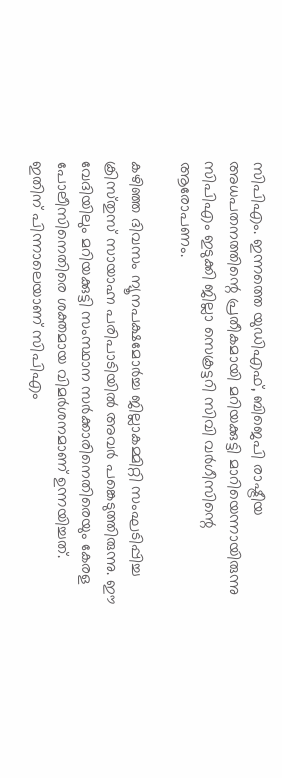സിപിഎം. ഇന്നത്തെ യുഡിഎഫ്‌, ബിജെപി രാഷ്ട്രീയ അധപതനത്തിന്റെ പ്രതീകമായി മറിയക്കുട്ടി മാറിയെന്നായിരുന്നു സിപിഎം ഇടുക്കി ജില്ലാ സെക്രട്ടറി സിവി വർഗീസിന്റെ ആരോപണം.

കഴിഞ്ഞ ദിവസം ന്യൂനപക്ഷമോര്‍ച്ച ജില്ലാകമ്മിറ്റി സംഘടിപ്പിച്ച ക്രിസ്‌തുസ് സായാഹ്ന പരിപാടിയില്‍ അവര്‍ പങ്കെടുത്തിരുന്നു. ഈ വേദിയിലും മറിയക്കുട്ടി സംസ്ഥാന സർക്കാരിനെതിരെയും കേരള പോലീസിനെതിരെ ശക്തമായ വിമർശനമാണ് ഉന്നയിച്ചത്. ഇതിന് പിന്നാലെയാണ് സിപിഎം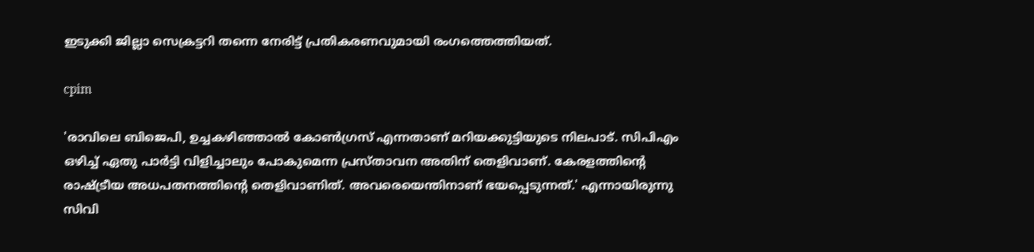ഇടുക്കി ജില്ലാ സെക്രട്ടറി തന്നെ നേരിട്ട് പ്രതികരണവുമായി രംഗത്തെത്തിയത്.

cpim

'രാവിലെ ബിജെപി, ഉച്ചകഴിഞ്ഞാൽ കോൺഗ്രസ് എന്നതാണ് മറിയക്കുട്ടിയുടെ നിലപാട്. സിപിഎം ഒഴിച്ച് ഏതു പാർട്ടി വിളിച്ചാലും പോകുമെന്ന പ്രസ്‌താവന അതിന് തെളിവാണ്. കേരളത്തിന്റെ രാഷ്ട്രീയ അധപതനത്തിന്റെ തെളിവാണിത്. അവരെയെന്തിനാണ് ഭയപ്പെടുന്നത്.' എന്നായിരുന്നു സിവി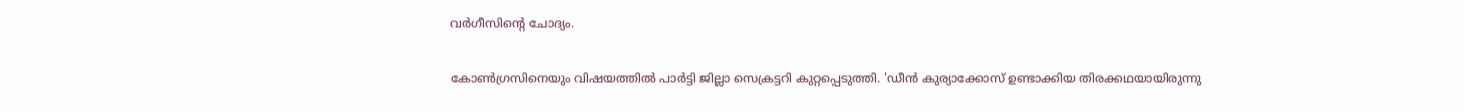വർഗീസിന്റെ ചോദ്യം.

കോൺഗ്രസിനെയും വിഷയത്തിൽ പാർട്ടി ജില്ലാ സെക്രട്ടറി കുറ്റപ്പെടുത്തി. 'ഡീൻ കുര്യാക്കോസ് ഉണ്ടാക്കിയ തിരക്കഥയായിരുന്നു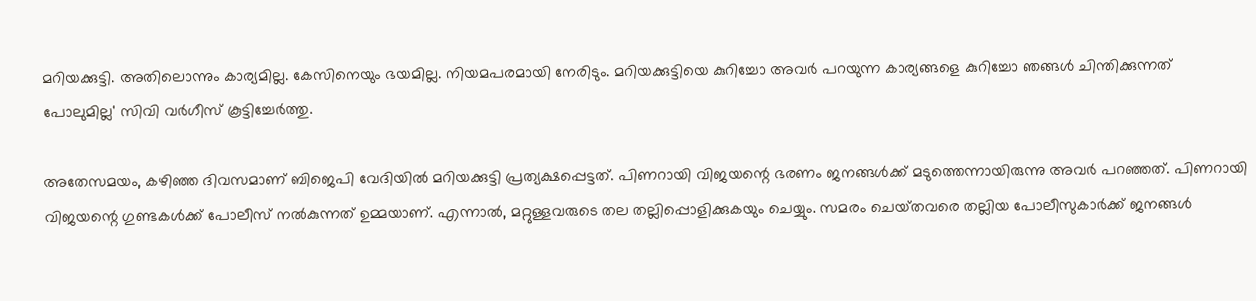മറിയക്കുട്ടി. അതിലൊന്നും കാര്യമില്ല. കേസിനെയും ഭയമില്ല. നിയമപരമായി നേരിടും. മറിയക്കുട്ടിയെ കുറിച്ചോ അവര്‍ പറയുന്ന കാര്യങ്ങളെ കുറിച്ചോ ഞങ്ങൾ ചിന്തിക്കുന്നത് പോലുമില്ല' സിവി വര്‍ഗീസ് കൂട്ടിച്ചേര്‍ത്തു.

അതേസമയം, കഴിഞ്ഞ ദിവസമാണ് ബിജെപി വേദിയിൽ മറിയക്കുട്ടി പ്രത്യക്ഷപ്പെട്ടത്. പിണറായി വിജയന്റെ ഭരണം ജനങ്ങള്‍ക്ക് മടുത്തെന്നായിരുന്നു അവർ പറഞ്ഞത്. പിണറായി വിജയന്റെ ഗുണ്ടകള്‍ക്ക് പോലീസ് നല്‍കുന്നത് ഉമ്മയാണ്. എന്നാല്‍, മറ്റുള്ളവരുടെ തല തല്ലിപ്പൊളിക്കുകയും ചെയ്യും. സമരം ചെയ്‌തവരെ തല്ലിയ പോലീസുകാര്‍ക്ക് ജനങ്ങള്‍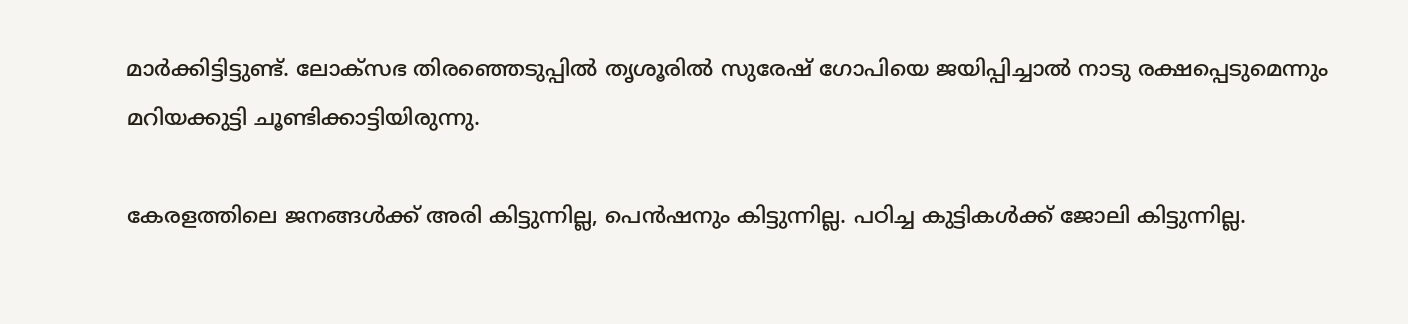മാര്‍ക്കിട്ടിട്ടുണ്ട്. ലോക്‌സഭ തിരഞ്ഞെടുപ്പില്‍ തൃശൂരില്‍ സുരേഷ് ഗോപിയെ ജയിപ്പിച്ചാല്‍ നാടു രക്ഷപ്പെടുമെന്നും മറിയക്കുട്ടി ചൂണ്ടിക്കാട്ടിയിരുന്നു.

കേരളത്തിലെ ജനങ്ങള്‍ക്ക് അരി കിട്ടുന്നില്ല, പെന്‍ഷനും കിട്ടുന്നില്ല. പഠിച്ച കുട്ടികള്‍ക്ക് ജോലി കിട്ടുന്നില്ല.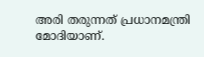അരി തരുന്നത് പ്രധാനമന്ത്രി മോദിയാണ്.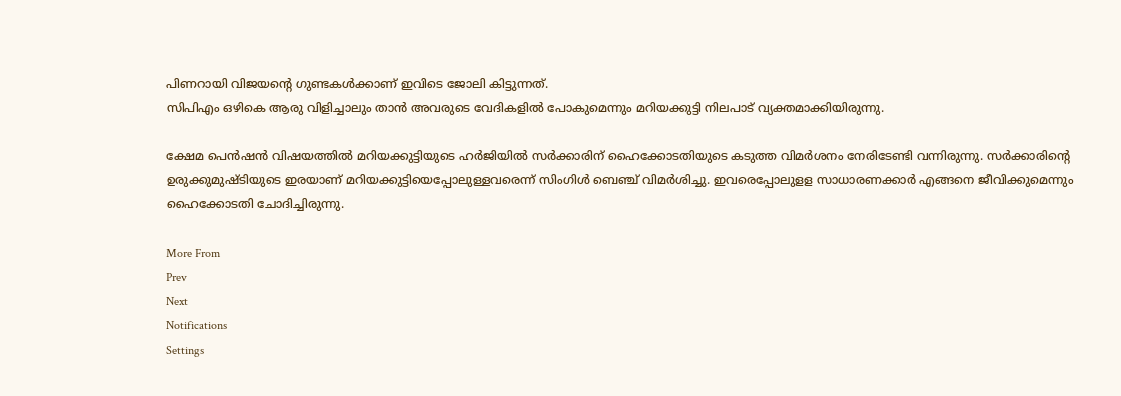പിണറായി വിജയന്റെ ഗുണ്ടകള്‍ക്കാണ് ഇവിടെ ജോലി കിട്ടുന്നത്.
സിപിഎം ഒഴികെ ആരു വിളിച്ചാലും താന്‍ അവരുടെ വേദികളില്‍ പോകുമെന്നും മറിയക്കുട്ടി നിലപാട് വ്യക്തമാക്കിയിരുന്നു.

ക്ഷേമ പെൻഷൻ വിഷയത്തിൽ മറിയക്കുട്ടിയുടെ ഹർജിയിൽ സർക്കാരിന് ഹൈക്കോടതിയുടെ കടുത്ത വിമർശനം നേരിടേണ്ടി വന്നിരുന്നു. സർക്കാരിന്റെ ഉരുക്കുമുഷ്‌ടിയുടെ ഇരയാണ് മറിയക്കുട്ടിയെപ്പോലുള്ളവരെന്ന് സിംഗിൾ ബെഞ്ച് വിമർശിച്ചു. ഇവരെപ്പോലുളള സാധാരണക്കാർ എങ്ങനെ ജീവിക്കുമെന്നും ഹൈക്കോടതി ചോദിച്ചിരുന്നു.

More From
Prev
Next
Notifications
Settings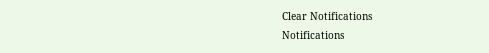Clear Notifications
Notifications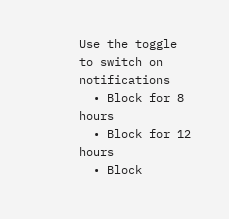Use the toggle to switch on notifications
  • Block for 8 hours
  • Block for 12 hours
  • Block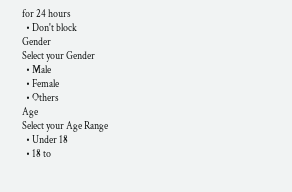for 24 hours
  • Don't block
Gender
Select your Gender
  • Male
  • Female
  • Others
Age
Select your Age Range
  • Under 18
  • 18 to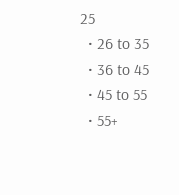25
  • 26 to 35
  • 36 to 45
  • 45 to 55
  • 55+